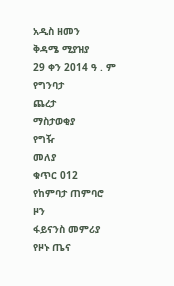አዲስ ዘመን
ቅዳሜ ሚያዝያ
29 ቀን 2014 ዓ . ም
የግንባታ
ጨረታ
ማስታወቂያ
የግዥ
መለያ
ቁጥር 012
የከምባታ ጠምባሮ
ዞን
ፋይናንስ መምሪያ
የዞኑ ጤና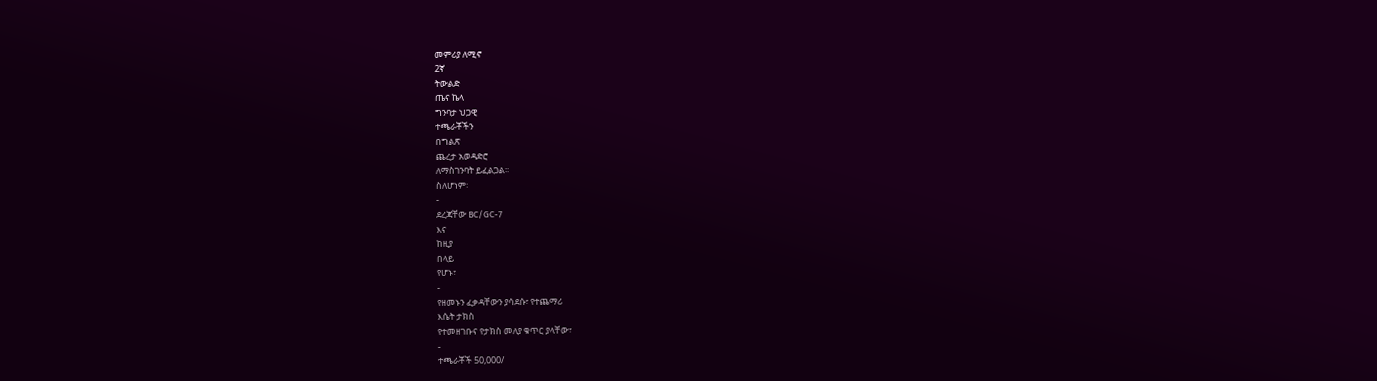መምሪያ ለሚኖ
2ኛ
ትውልድ
ጤና ኬላ
ግንባታ ህጋዊ
ተጫራቾችን
በግልጽ
ጨረታ አወዳድሮ
ለማስገንባት ይፈልጋል፡፡
ስለሆነም፡
-
ደረጃቸው BC/GC-7
እና
ከዚያ
በላይ
የሆኑ፣
-
የዘመኑን ፈቃዳቸውን ያሳደሱ፣ የተጨማሪ
እሴት ታክስ
የተመዘገቡና የታክስ መለያ ቁጥር ያላቸው፣
-
ተጫራቾች 50,000/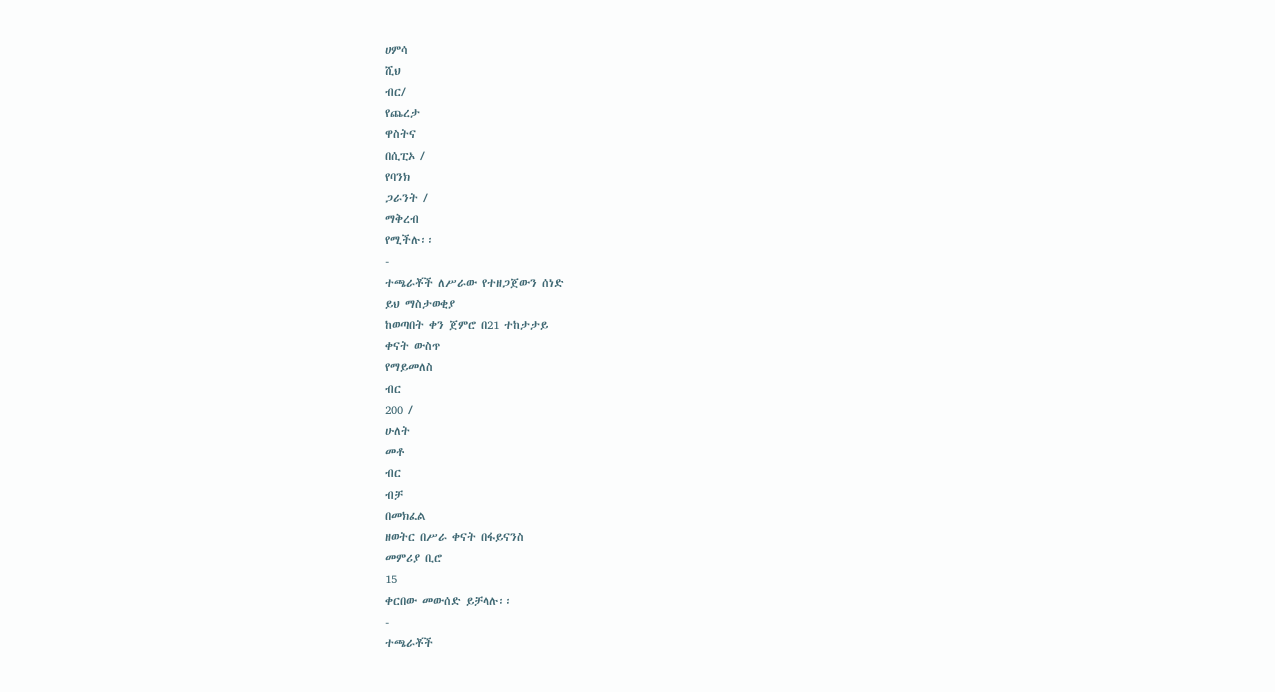ሀምሳ
ሺህ
ብር/
የጨረታ
ዋስትና
በሲፒኦ /
የባንክ
ጋራንት /
ማቅረብ
የሚችሉ፡፡
-
ተጫራቾች ለሥራው የተዘጋጀውን ሰነድ
ይህ ማስታወቂያ
ከወጣበት ቀን ጀምሮ በ21 ተከታታይ
ቀናት ውስጥ
የማይመለስ
ብር
200 /
ሁለት
መቶ
ብር
ብቻ
በመክፈል
ዘወትር በሥራ ቀናት በፋይናንስ
መምሪያ ቢሮ
15
ቀርበው መውሰድ ይቻላሉ፡፡
-
ተጫራቾች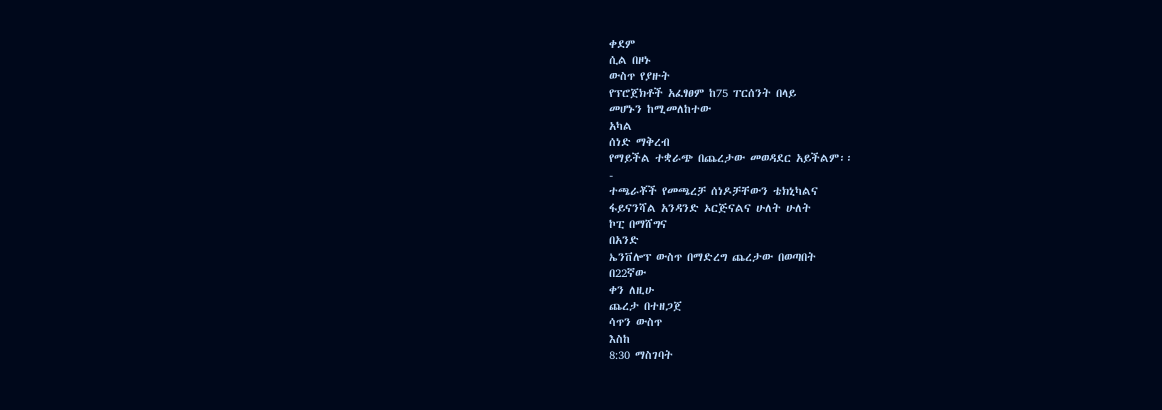ቀደም
ሲል በዞኑ
ውስጥ የያዙት
የፕሮጀክቶች አፈፃፀም ከ75 ፐርሰንት በላይ
መሆኑን ከሚመለከተው
አካል
ሰነድ ማቅረብ
የማይችል ተቋራጭ በጨረታው መወዳደር አይችልም፡፡
-
ተጫራቾች የመጫረቻ ሰነዶቻቸውን ቴክኒካልና
ፋይናንሻል አንዳንድ ኦርጅናልና ሁለት ሁለት
ኮፒ በማሸግና
በአንድ
ኤንቨሎፕ ውስጥ በማድረግ ጨረታው በወጣበት
በ22ኛው
ቀን ለዚሁ
ጨረታ በተዘጋጀ
ሳጥን ውስጥ
እስከ
8:30 ማስገባት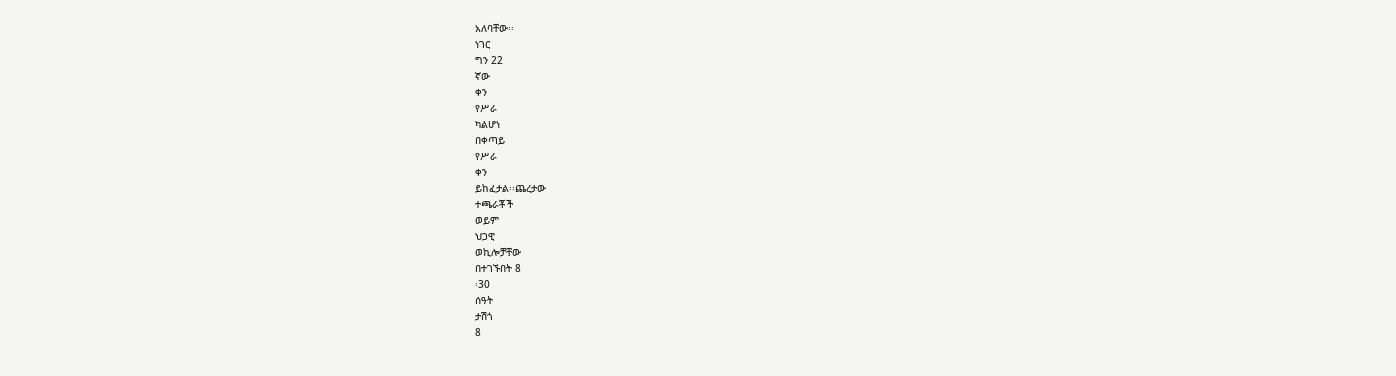አለባቸው፡፡
ነገር
ግን 22
ኛው
ቀን
የሥራ
ካልሆነ
በቀጣይ
የሥራ
ቀን
ይከፈታል፡፡ጨረታው
ተጫራቾች
ወይም
ህጋዊ
ወኪሎቻቸው
በተገኙበት 8
፡30
ሰዓት
ታሽጎ
8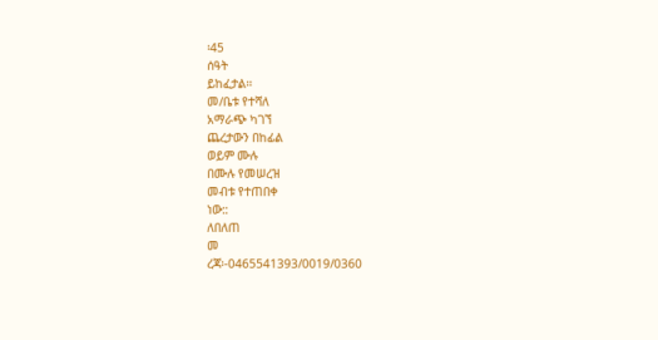፡45
ሰዓት
ይከፈታል፡፡
መ/ቤቱ የተሻለ
አማራጭ ካገኘ
ጨረታውን በከፊል
ወይም ሙሉ
በሙሉ የመሠረዝ
መብቱ የተጠበቀ
ነው::
ለበለጠ
መ
ረጃ፡-0465541393/0019/0360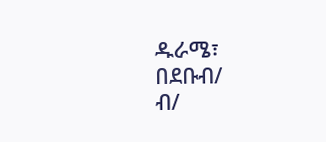ዱራሜ፣
በደቡብ/
ብ/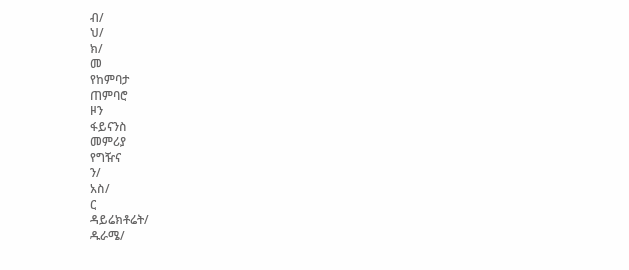ብ/
ህ/
ክ/
መ
የከምባታ
ጠምባሮ
ዞን
ፋይናንስ
መምሪያ
የግዥና
ን/
አስ/
ር
ዳይሬክቶሬት/
ዱራሜ/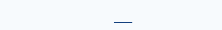___